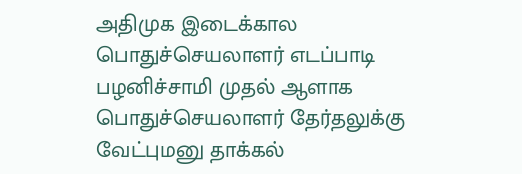அதிமுக இடைக்கால பொதுச்செயலாளர் எடப்பாடி பழனிச்சாமி முதல் ஆளாக பொதுச்செயலாளர் தேர்தலுக்கு வேட்புமனு தாக்கல்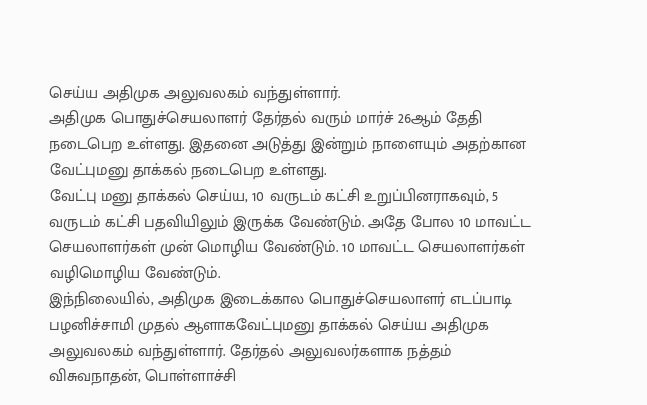செய்ய அதிமுக அலுவலகம் வந்துள்ளார்.
அதிமுக பொதுச்செயலாளர் தேர்தல் வரும் மார்ச் 26ஆம் தேதி நடைபெற உள்ளது. இதனை அடுத்து இன்றும் நாளையும் அதற்கான வேட்புமனு தாக்கல் நடைபெற உள்ளது.
வேட்பு மனு தாக்கல் செய்ய, 10 வருடம் கட்சி உறுப்பினராகவும், 5 வருடம் கட்சி பதவியிலும் இருக்க வேண்டும். அதே போல 10 மாவட்ட செயலாளர்கள் முன் மொழிய வேண்டும். 10 மாவட்ட செயலாளர்கள் வழிமொழிய வேண்டும்.
இந்நிலையில், அதிமுக இடைக்கால பொதுச்செயலாளர் எடப்பாடி பழனிச்சாமி முதல் ஆளாகவேட்புமனு தாக்கல் செய்ய அதிமுக அலுவலகம் வந்துள்ளார். தேர்தல் அலுவலர்களாக நத்தம் விசுவநாதன், பொள்ளாச்சி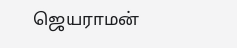ஜெயராமன்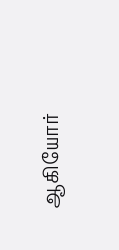ஆகியோர்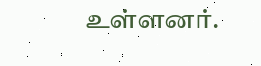உள்ளனர்.